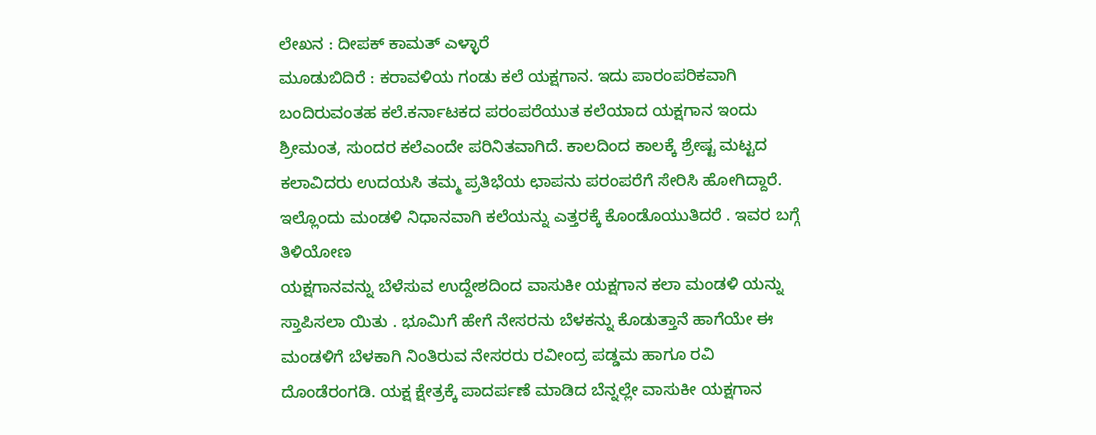ಲೇಖನ : ದೀಪಕ್ ಕಾಮತ್ ಎಳ್ಳಾರೆ
ಮೂಡುಬಿದಿರೆ : ಕರಾವಳಿಯ ಗಂಡು ಕಲೆ ಯಕ್ಷಗಾನ. ಇದು ಪಾರಂಪರಿಕವಾಗಿ ಬಂದಿರುವಂತಹ ಕಲೆ.ಕರ್ನಾಟಕದ ಪರಂಪರೆಯುತ ಕಲೆಯಾದ ಯಕ್ಷಗಾನ ಇಂದು ಶ್ರೀಮಂತ, ಸುಂದರ ಕಲೆಎಂದೇ ಪರಿನಿತವಾಗಿದೆ. ಕಾಲದಿಂದ ಕಾಲಕ್ಕೆ ಶ್ರೇಷ್ಟ ಮಟ್ಟದ ಕಲಾವಿದರು ಉದಯಸಿ ತಮ್ಮ ಪ್ರತಿಭೆಯ ಛಾಪನು ಪರಂಪರೆಗೆ ಸೇರಿಸಿ ಹೋಗಿದ್ದಾರೆ. ಇಲ್ಲೊಂದು ಮಂಡಳಿ ನಿಧಾನವಾಗಿ ಕಲೆಯನ್ನು ಎತ್ತರಕ್ಕೆ ಕೊಂಡೊಯುತಿದರೆ . ಇವರ ಬಗ್ಗೆ ತಿಳಿಯೋಣ
ಯಕ್ಷಗಾನವನ್ನು ಬೆಳೆಸುವ ಉದ್ದೇಶದಿಂದ ವಾಸುಕೀ ಯಕ್ಷಗಾನ ಕಲಾ ಮಂಡಳಿ ಯನ್ನು ಸ್ತಾಪಿಸಲಾ ಯಿತು . ಭೂಮಿಗೆ ಹೇಗೆ ನೇಸರನು ಬೆಳಕನ್ನು ಕೊಡುತ್ತಾನೆ ಹಾಗೆಯೇ ಈ ಮಂಡಳಿಗೆ ಬೆಳಕಾಗಿ ನಿಂತಿರುವ ನೇಸರರು ರವೀಂದ್ರ ಪಡ್ಡಮ ಹಾಗೂ ರವಿ ದೊಂಡೆರಂಗಡಿ. ಯಕ್ಷ ಕ್ಷೇತ್ರಕ್ಕೆ ಪಾದರ್ಪಣೆ ಮಾಡಿದ ಬೆನ್ನಲ್ಲೇ ವಾಸುಕೀ ಯಕ್ಷಗಾನ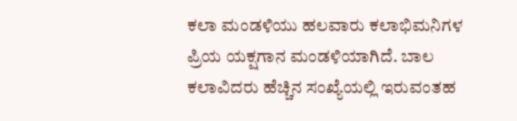ಕಲಾ ಮಂಡಳಿಯು ಹಲವಾರು ಕಲಾಭಿಮನಿಗಳ ಪ್ರಿಯ ಯಕ್ಷಗಾನ ಮಂಡಳಿಯಾಗಿದೆ. ಬಾಲ ಕಲಾವಿದರು ಹೆಚ್ಚಿನ ಸಂಖ್ಯೆಯಲ್ಲಿ ಇರುವಂತಹ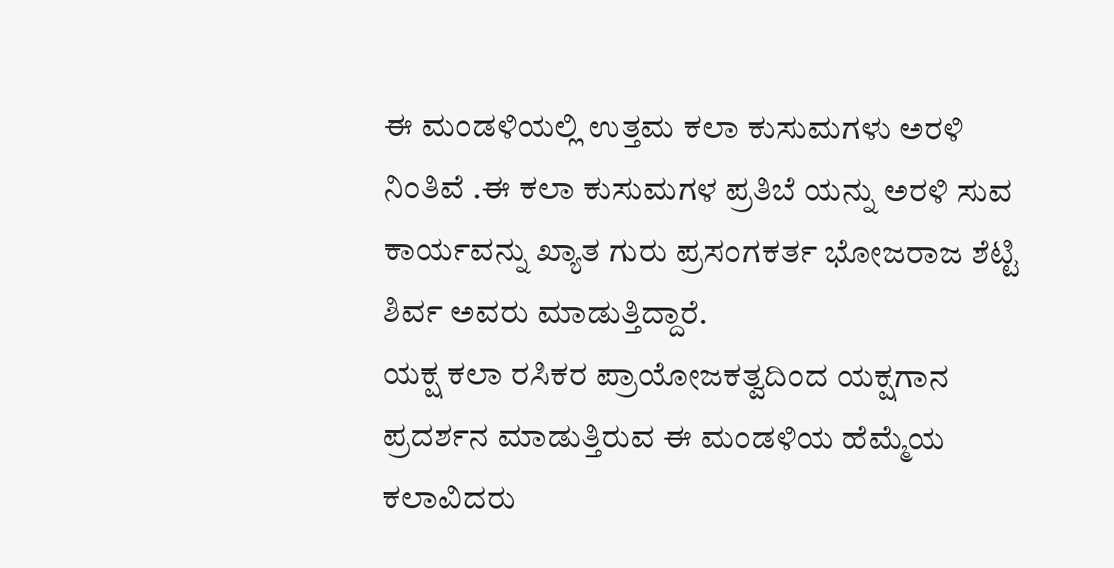ಈ ಮಂಡಳಿಯಲ್ಲಿ ಉತ್ತಮ ಕಲಾ ಕುಸುಮಗಳು ಅರಳಿ ನಿಂತಿವೆ .ಈ ಕಲಾ ಕುಸುಮಗಳ ಪ್ರತಿಬೆ ಯನ್ನು ಅರಳಿ ಸುವ ಕಾರ್ಯವನ್ನು ಖ್ಯಾತ ಗುರು ಪ್ರಸಂಗಕರ್ತ ಭೋಜರಾಜ ಶೆಟ್ಟಿ ಶಿರ್ವ ಅವರು ಮಾಡುತ್ತಿದ್ದಾರೆ.
ಯಕ್ಷ ಕಲಾ ರಸಿಕರ ಪ್ರಾಯೋಜಕತ್ವದಿಂದ ಯಕ್ಷಗಾನ ಪ್ರದರ್ಶನ ಮಾಡುತ್ತಿರುವ ಈ ಮಂಡಳಿಯ ಹೆಮ್ಮೆಯ ಕಲಾವಿದರು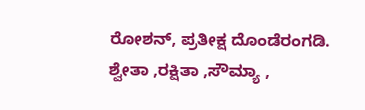ರೋಶನ್, ಪ್ರತೀಕ್ಷ ದೊಂಡೆರಂಗಡಿ. ಶ್ವೇತಾ ,ರಕ್ಷಿತಾ ,ಸೌಮ್ಯಾ ,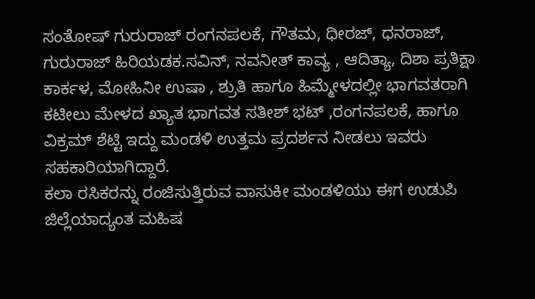ಸಂತೋಷ್ ಗುರುರಾಜ್ ರಂಗನಪಲಕೆ, ಗೌತಮ, ಧೀರಜ್, ಧನರಾಜ್, ಗುರುರಾಜ್ ಹಿರಿಯಡಕ.ಸವಿನ್, ನವನೀತ್ ಕಾವ್ಯ , ಆದಿತ್ಯಾ, ದಿಶಾ ಪ್ರತಿಕ್ಷಾ ಕಾರ್ಕಳ, ಮೋಹಿನೀ ಉಷಾ , ಶ್ರುತಿ ಹಾಗೂ ಹಿಮ್ಮೇಳದಲ್ಲೀ ಭಾಗವತರಾಗಿ ಕಟೀಲು ಮೇಳದ ಖ್ಯಾತ ಭಾಗವತ ಸತೀಶ್ ಭಟ್ ,ರಂಗನಪಲಕೆ, ಹಾಗೂ ವಿಕ್ರಮ್ ಶೆಟ್ಟಿ ಇದ್ದು ಮಂಡಳಿ ಉತ್ತಮ ಪ್ರದರ್ಶನ ನೀಡಲು ಇವರು ಸಹಕಾರಿಯಾಗಿದ್ದಾರೆ.
ಕಲಾ ರಸಿಕರನ್ನು ರಂಜಿಸುತ್ತಿರುವ ವಾಸುಕೀ ಮಂಡಳಿಯು ಈಗ ಉಡುಪಿ ಜಿಲ್ಲೆಯಾದ್ಯಂತ ಮಹಿಷ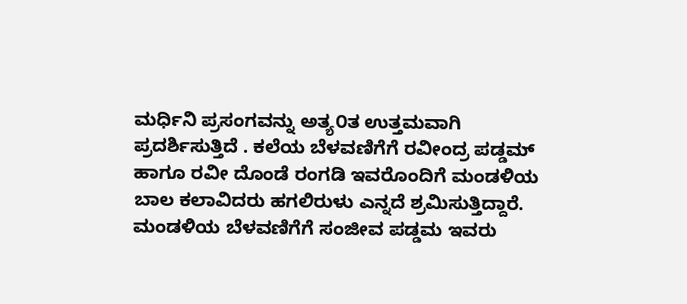ಮರ್ಧಿನಿ ಪ್ರಸಂಗವನ್ನು ಅತ್ಯ೦ತ ಉತ್ತಮವಾಗಿ ಪ್ರದರ್ಶಿಸುತ್ತಿದೆ . ಕಲೆಯ ಬೆಳವಣಿಗೆಗೆ ರವೀಂದ್ರ ಪಡ್ಡಮ್ ಹಾಗೂ ರವೀ ದೊಂಡೆ ರಂಗಡಿ ಇವರೊಂದಿಗೆ ಮಂಡಳಿಯ ಬಾಲ ಕಲಾವಿದರು ಹಗಲಿರುಳು ಎನ್ನದೆ ಶ್ರಮಿಸುತ್ತಿದ್ದಾರೆ. ಮಂಡಳಿಯ ಬೆಳವಣಿಗೆಗೆ ಸಂಜೀವ ಪಡ್ಡಮ ಇವರು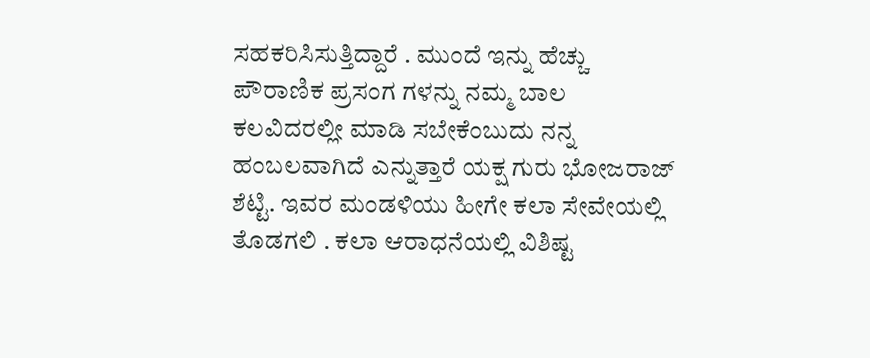ಸಹಕರಿಸಿಸುತ್ತಿದ್ದಾರೆ . ಮುಂದೆ ಇನ್ನು ಹೆಚ್ಚು ಪೌರಾಣಿಕ ಪ್ರಸಂಗ ಗಳನ್ನು ನಮ್ಮ ಬಾಲ ಕಲವಿದರಲ್ಲೀ ಮಾಡಿ ಸಬೇಕೆಂಬುದು ನನ್ನ ಹಂಬಲವಾಗಿದೆ ಎನ್ನುತ್ತಾರೆ ಯಕ್ಷ ಗುರು ಭೋಜರಾಜ್ ಶೆಟ್ಟಿ. ಇವರ ಮಂಡಳಿಯು ಹೀಗೇ ಕಲಾ ಸೇವೇಯಲ್ಲಿ ತೊಡಗಲಿ . ಕಲಾ ಆರಾಧನೆಯಲ್ಲಿ ವಿಶಿಷ್ಟ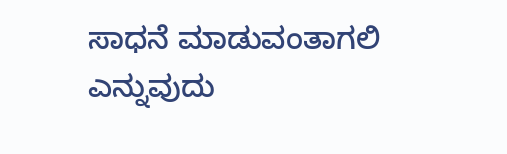ಸಾಧನೆ ಮಾಡುವಂತಾಗಲಿ ಎನ್ನುವುದು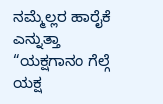ನಮ್ಮೆಲ್ಲರ ಹಾರೈಕೆ ಎನ್ನುತ್ತಾ “ಯಕ್ಷಗಾನಂ ಗೆಲ್ಗೆ ಯಕ್ಷ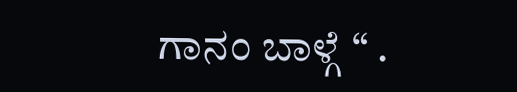ಗಾನಂ ಬಾಳ್ಗೆ “ .